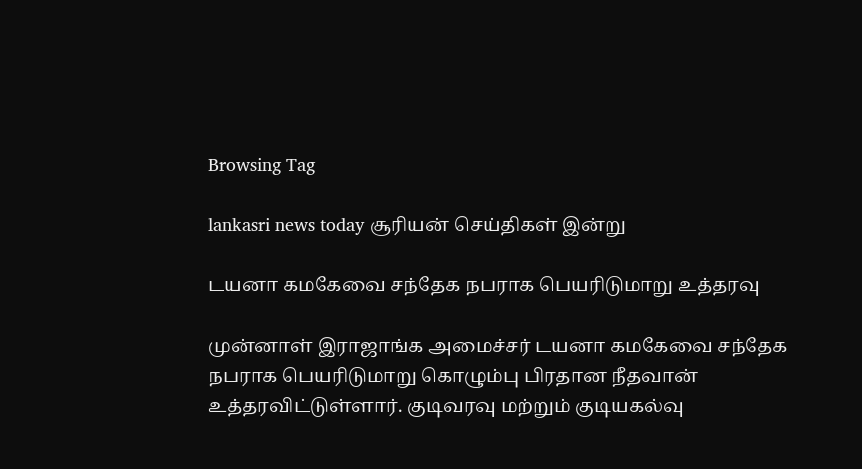Browsing Tag

lankasri news today சூரியன் செய்திகள் இன்று

டயனா கமகேவை சந்தேக நபராக பெயரிடுமாறு உத்தரவு

முன்னாள் இராஜாங்க அமைச்சர் டயனா கமகேவை சந்தேக நபராக பெயரிடுமாறு கொழும்பு பிரதான நீதவான் உத்தரவிட்டுள்ளார். குடிவரவு மற்றும் குடியகல்வு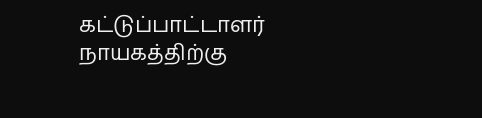கட்டுப்பாட்டாளர் நாயகத்திற்கு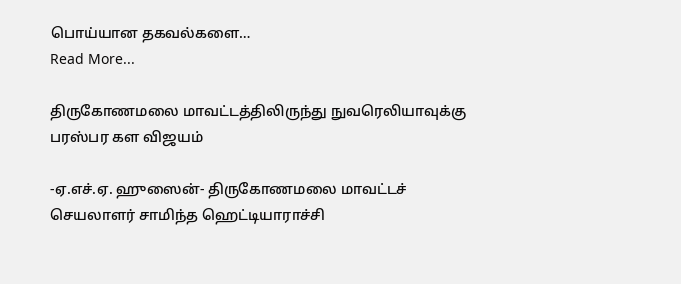பொய்யான தகவல்களை…
Read More...

திருகோணமலை மாவட்டத்திலிருந்து நுவரெலியாவுக்கு பரஸ்பர கள விஜயம்

-ஏ.எச்.ஏ. ஹுஸைன்- திருகோணமலை மாவட்டச் செயலாளர் சாமிந்த ஹெட்டியாராச்சி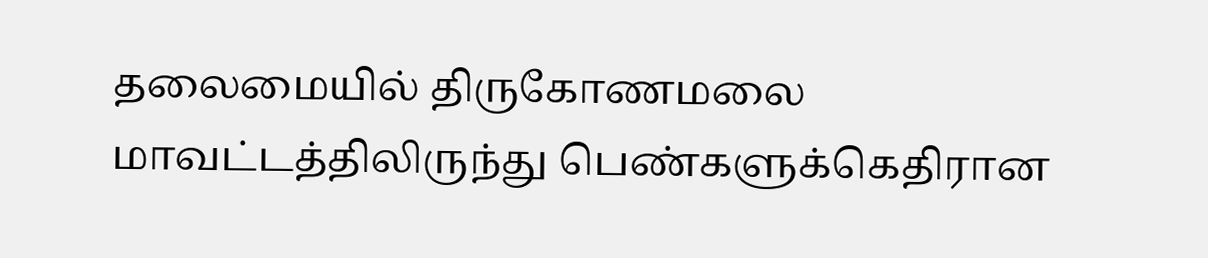தலைமையில் திருகோணமலை மாவட்டத்திலிருந்து பெண்களுக்கெதிரான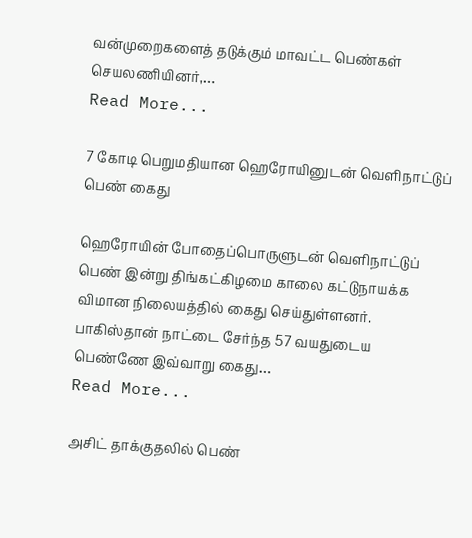வன்முறைகளைத் தடுக்கும் மாவட்ட பெண்கள் செயலணியினர்,…
Read More...

7 கோடி பெறுமதியான ஹெரோயினுடன் வெளிநாட்டுப் பெண் கைது

ஹெரோயின் போதைப்பொருளுடன் வெளிநாட்டுப் பெண் இன்று திங்கட்கிழமை காலை கட்டுநாயக்க விமான நிலையத்தில் கைது செய்துள்ளனர். பாகிஸ்தான் நாட்டை சேர்ந்த 57 வயதுடைய பெண்ணே இவ்வாறு கைது…
Read More...

அசிட் தாக்குதலில் பெண்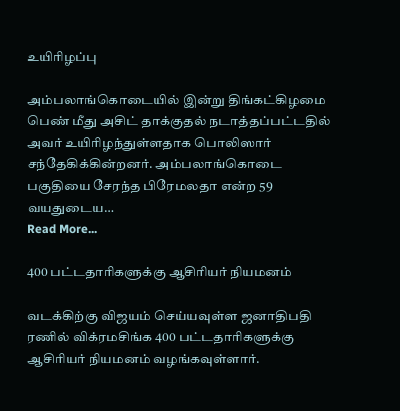உயிரிழப்பு

அம்பலாங்கொடையில் இன்று திங்கட்கிழமை பெண் மீது அசிட் தாக்குதல் நடாத்தப்பட்டதில் அவர் உயிரிழந்துள்ளதாக பொலிஸார் சந்தேகிக்கின்றனர். அம்பலாங்கொடை பகுதியை சேரந்த பிரேமலதா என்ற 59 வயதுடைய…
Read More...

400 பட்டதாரிகளுக்கு ஆசிரியர் நியமனம்

வடக்கிற்கு விஜயம் செய்யவுள்ள ஜனாதிபதி ரணில் விக்ரமசிங்க 400 பட்டதாரிகளுக்கு ஆசிரியர் நியமனம் வழங்கவுள்ளார்.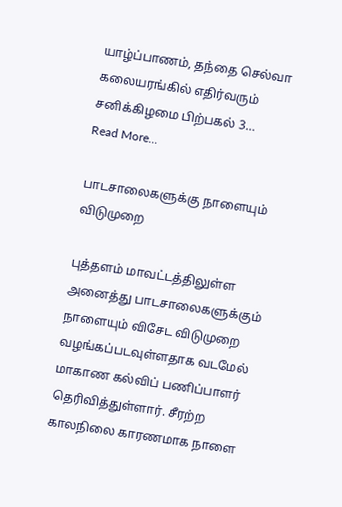யாழ்ப்பாணம், தந்தை செல்வா கலையரங்கில் எதிர்வரும் சனிக்கிழமை பிற்பகல் 3…
Read More...

பாடசாலைகளுக்கு நாளையும் விடுமுறை

புத்தளம் மாவட்டத்திலுள்ள அனைத்து பாடசாலைகளுக்கும் நாளையும் விசேட விடுமுறை வழங்கப்படவுள்ளதாக வடமேல் மாகாண கல்விப் பணிப்பாளர் தெரிவித்துள்ளார். சீரற்ற காலநிலை காரணமாக நாளை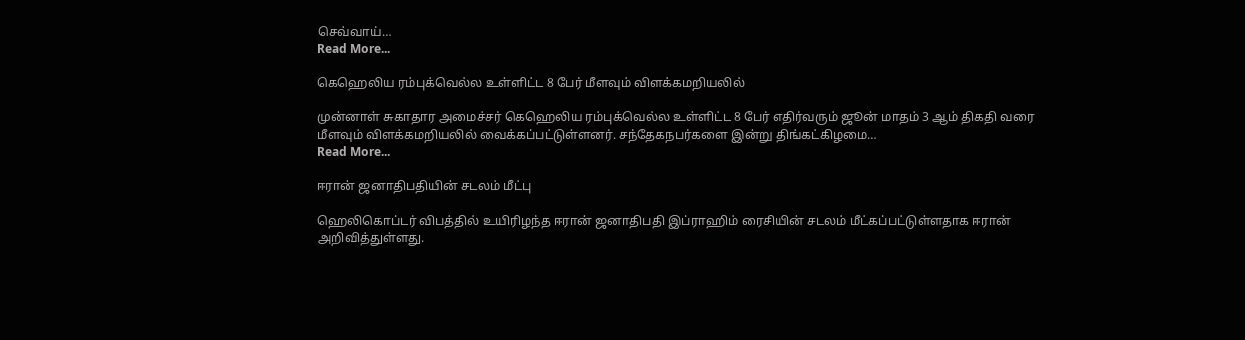செவ்வாய்…
Read More...

கெஹெலிய ரம்புக்வெல்ல உள்ளிட்ட 8 பேர் மீளவும் விளக்கமறியலில்

முன்னாள் சுகாதார அமைச்சர் கெஹெலிய ரம்புக்வெல்ல உள்ளிட்ட 8 பேர் எதிர்வரும் ஜூன் மாதம் 3 ஆம் திகதி வரை மீளவும் விளக்கமறியலில் வைக்கப்பட்டுள்ளனர். சந்தேகநபர்களை இன்று திங்கட்கிழமை…
Read More...

ஈரான் ஜனாதிபதியின் சடலம் மீட்பு

ஹெலிகொப்டர் விபத்தில் உயிரிழந்த ஈரான் ஜனாதிபதி இப்ராஹிம் ரைசியின் சடலம் மீட்கப்பட்டுள்ளதாக ஈரான் அறிவித்துள்ளது.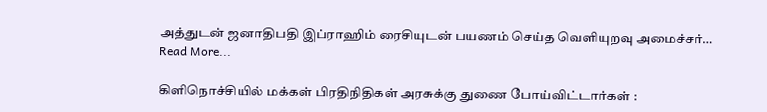அத்துடன் ஜனாதிபதி இப்ராஹிம் ரைசியுடன் பயணம் செய்த வெளியுறவு அமைச்சர்…
Read More...

கிளிநொச்சியில் மக்கள் பிரதிநிதிகள் அரசுக்கு துணை போய்விட்டார்கள் :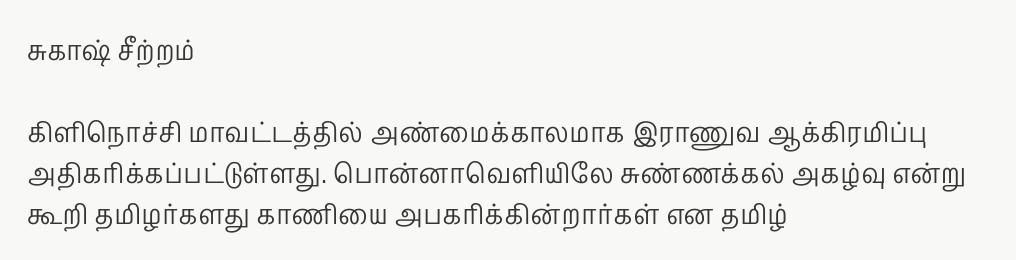சுகாஷ் சீற்றம்

கிளிநொச்சி மாவட்டத்தில் அண்மைக்காலமாக இராணுவ ஆக்கிரமிப்பு அதிகரிக்கப்பட்டுள்ளது. பொன்னாவெளியிலே சுண்ணக்கல் அகழ்வு என்று கூறி தமிழர்களது காணியை அபகரிக்கின்றார்கள் என தமிழ்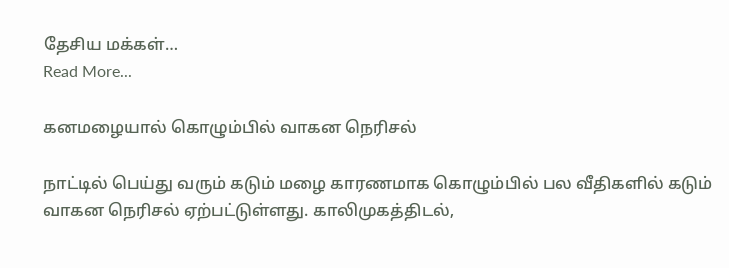தேசிய மக்கள்…
Read More...

கனமழையால் கொழும்பில் வாகன நெரிசல்

நாட்டில் பெய்து வரும் கடும் மழை காரணமாக கொழும்பில் பல வீதிகளில் கடும் வாகன நெரிசல் ஏற்பட்டுள்ளது. காலிமுகத்திடல்,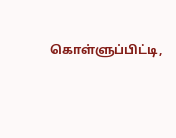கொள்ளுப்பிட்டி,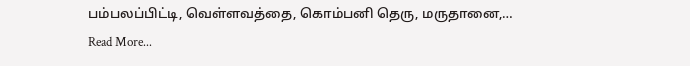பம்பலப்பிட்டி, வெள்ளவத்தை, கொம்பனி தெரு, மருதானை,…
Read More...